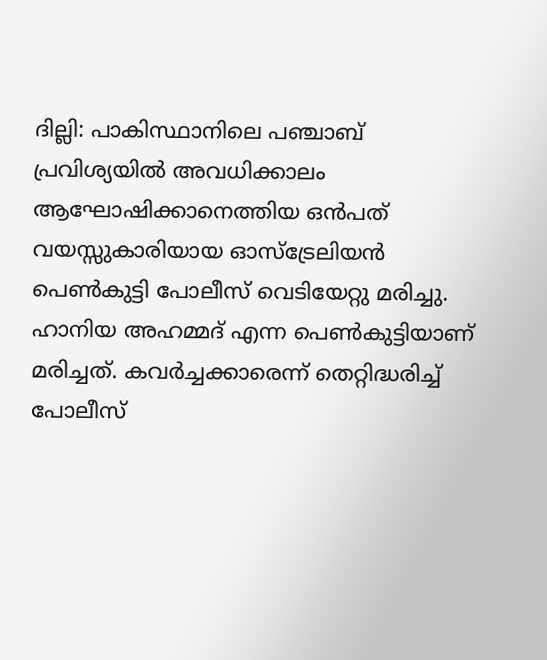ദില്ലി: പാകിസ്ഥാനിലെ പഞ്ചാബ് പ്രവിശ്യയിൽ അവധിക്കാലം ആഘോഷിക്കാനെത്തിയ ഒൻപത് വയസ്സുകാരിയായ ഓസ്ട്രേലിയൻ പെൺകുട്ടി പോലീസ് വെടിയേറ്റു മരിച്ചു. ഹാനിയ അഹമ്മദ് എന്ന പെൺകുട്ടിയാണ് മരിച്ചത്. കവർച്ചക്കാരെന്ന് തെറ്റിദ്ധരിച്ച് പോലീസ്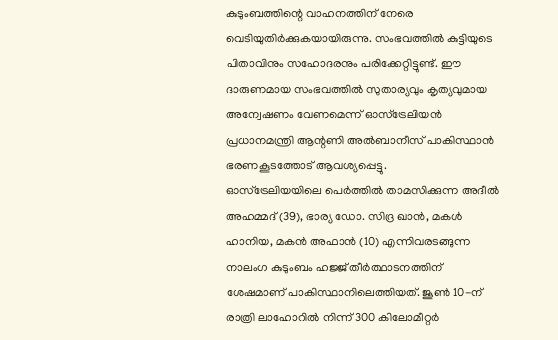കുടുംബത്തിന്റെ വാഹനത്തിന് നേരെ വെടിയുതിർക്കുകയായിരുന്നു. സംഭവത്തിൽ കുട്ടിയുടെ പിതാവിനും സഹോദരനും പരിക്കേറ്റിട്ടുണ്ട്. ഈ ദാരുണമായ സംഭവത്തിൽ സുതാര്യവും കൃത്യവുമായ അന്വേഷണം വേണമെന്ന് ഓസ്ട്രേലിയൻ പ്രധാനമന്ത്രി ആന്റണി അൽബാനീസ് പാകിസ്ഥാൻ ഭരണകൂടത്തോട് ആവശ്യപ്പെട്ടു.
ഓസ്ട്രേലിയയിലെ പെർത്തിൽ താമസിക്കുന്ന അദീൽ അഹമ്മദ് (39), ഭാര്യ ഡോ. സിദ്ര ഖാൻ, മകൾ ഹാനിയ, മകൻ അഫാൻ (10) എന്നിവരടങ്ങുന്ന നാലംഗ കുടുംബം ഹജ്ജ് തീർത്ഥാടനത്തിന് ശേഷമാണ് പാകിസ്ഥാനിലെത്തിയത്. ജൂൺ 10-ന് രാത്രി ലാഹോറിൽ നിന്ന് 300 കിലോമീറ്റർ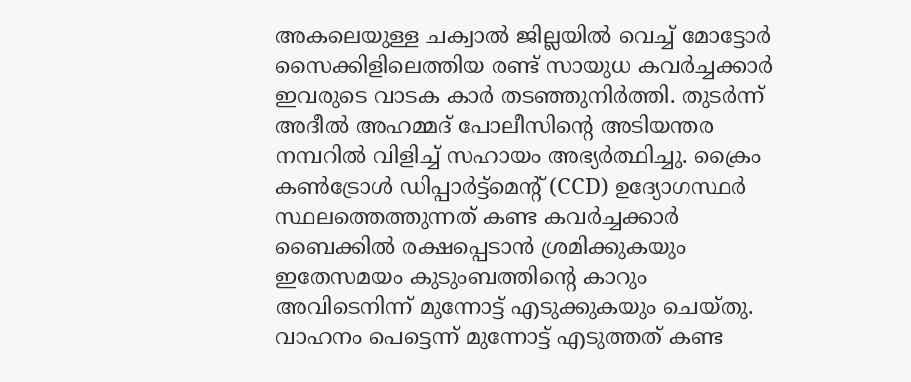അകലെയുള്ള ചക്വാൽ ജില്ലയിൽ വെച്ച് മോട്ടോർ സൈക്കിളിലെത്തിയ രണ്ട് സായുധ കവർച്ചക്കാർ ഇവരുടെ വാടക കാർ തടഞ്ഞുനിർത്തി. തുടർന്ന് അദീൽ അഹമ്മദ് പോലീസിന്റെ അടിയന്തര നമ്പറിൽ വിളിച്ച് സഹായം അഭ്യർത്ഥിച്ചു. ക്രൈം കൺട്രോൾ ഡിപ്പാർട്ട്മെന്റ് (CCD) ഉദ്യോഗസ്ഥർ സ്ഥലത്തെത്തുന്നത് കണ്ട കവർച്ചക്കാർ ബൈക്കിൽ രക്ഷപ്പെടാൻ ശ്രമിക്കുകയും ഇതേസമയം കുടുംബത്തിന്റെ കാറും അവിടെനിന്ന് മുന്നോട്ട് എടുക്കുകയും ചെയ്തു.
വാഹനം പെട്ടെന്ന് മുന്നോട്ട് എടുത്തത് കണ്ട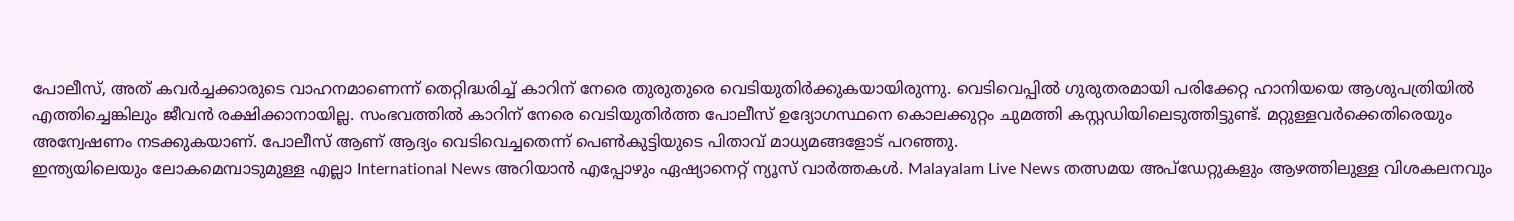പോലീസ്, അത് കവർച്ചക്കാരുടെ വാഹനമാണെന്ന് തെറ്റിദ്ധരിച്ച് കാറിന് നേരെ തുരുതുരെ വെടിയുതിർക്കുകയായിരുന്നു. വെടിവെപ്പിൽ ഗുരുതരമായി പരിക്കേറ്റ ഹാനിയയെ ആശുപത്രിയിൽ എത്തിച്ചെങ്കിലും ജീവൻ രക്ഷിക്കാനായില്ല. സംഭവത്തിൽ കാറിന് നേരെ വെടിയുതിർത്ത പോലീസ് ഉദ്യോഗസ്ഥനെ കൊലക്കുറ്റം ചുമത്തി കസ്റ്റഡിയിലെടുത്തിട്ടുണ്ട്. മറ്റുള്ളവർക്കെതിരെയും അന്വേഷണം നടക്കുകയാണ്. പോലീസ് ആണ് ആദ്യം വെടിവെച്ചതെന്ന് പെൺകുട്ടിയുടെ പിതാവ് മാധ്യമങ്ങളോട് പറഞ്ഞു.
ഇന്ത്യയിലെയും ലോകമെമ്പാടുമുള്ള എല്ലാ International News അറിയാൻ എപ്പോഴും ഏഷ്യാനെറ്റ് ന്യൂസ് വാർത്തകൾ. Malayalam Live News തത്സമയ അപ്ഡേറ്റുകളും ആഴത്തിലുള്ള വിശകലനവും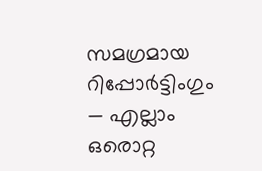സമഗ്രമായ റിപ്പോർട്ടിംഗും — എല്ലാം ഒരൊറ്റ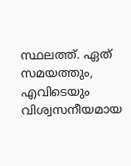സ്ഥലത്ത്. ഏത് സമയത്തും, എവിടെയും വിശ്വസനീയമായ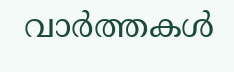വാർത്തകൾ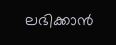ലഭിക്കാൻ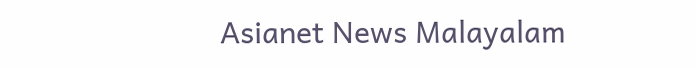Asianet News Malayalam